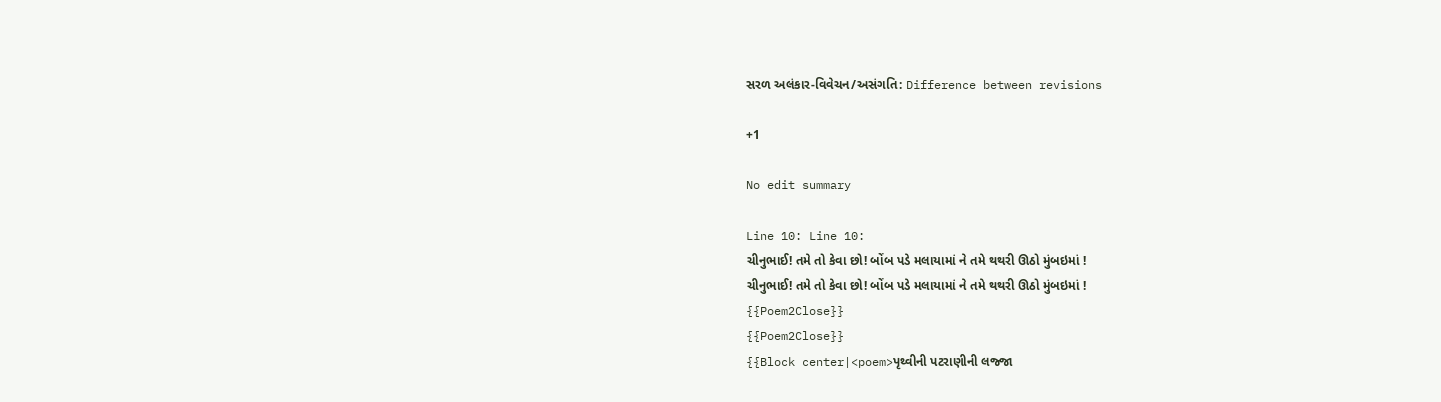સરળ અલંકાર-વિવેચન/અસંગતિ: Difference between revisions

+1

No edit summary

Line 10: Line 10:
ચીનુભાઈ! તમે તો કેવા છો! બોંબ પડે મલાયામાં ને તમે થથરી ઊઠો મુંબઇમાં !
ચીનુભાઈ! તમે તો કેવા છો! બોંબ પડે મલાયામાં ને તમે થથરી ઊઠો મુંબઇમાં !
{{Poem2Close}}
{{Poem2Close}}
{{Block center|<poem>પૃથ્વીની પટરાણીની લજ્જા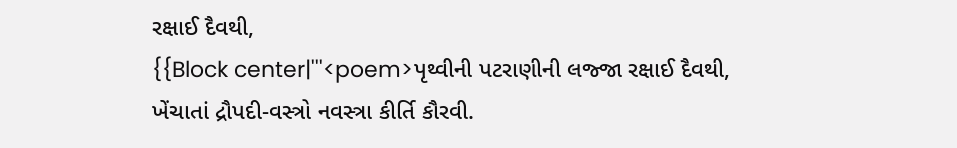રક્ષાઈ દૈવથી,
{{Block center|'''<poem>પૃથ્વીની પટરાણીની લજ્જા રક્ષાઈ દૈવથી,
ખેંચાતાં દ્રૌપદી-વસ્ત્રો નવસ્ત્રા કીર્તિ કૌરવી.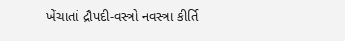ખેંચાતાં દ્રૌપદી-વસ્ત્રો નવસ્ત્રા કીર્તિ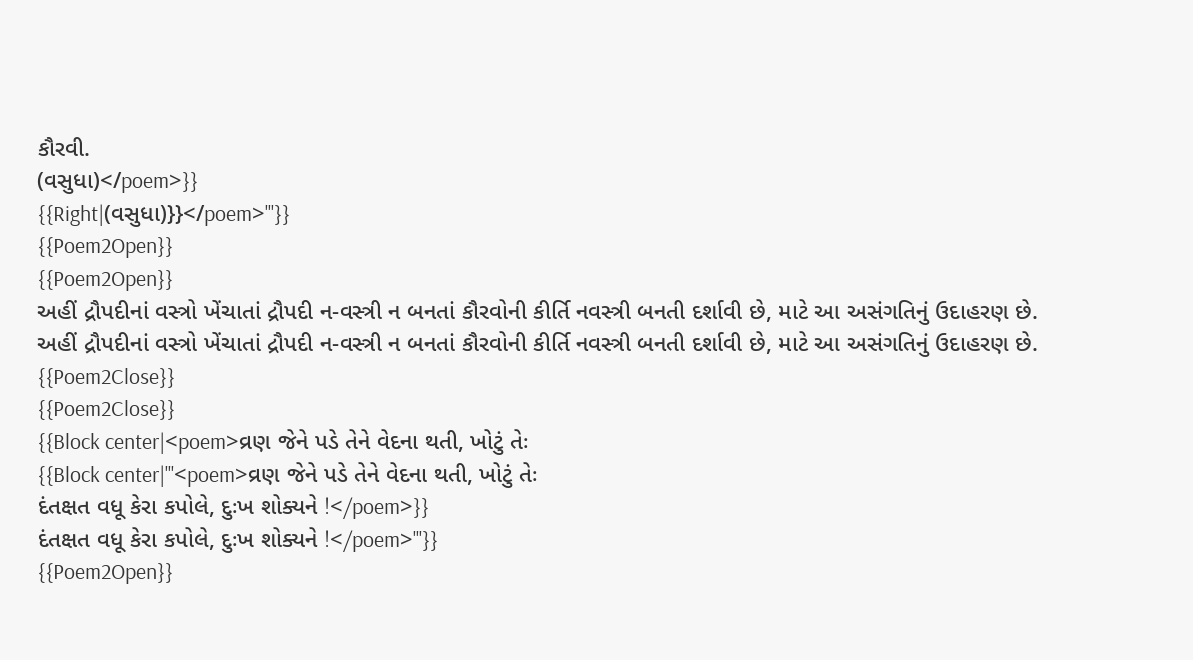કૌરવી.
(વસુધા)</poem>}}
{{Right|(વસુધા)}}</poem>'''}}
{{Poem2Open}}
{{Poem2Open}}
અહીં દ્રૌપદીનાં વસ્ત્રો ખેંચાતાં દ્રૌપદી ન-વસ્ત્રી ન બનતાં કૌરવોની કીર્તિ નવસ્ત્રી બનતી દર્શાવી છે, માટે આ અસંગતિનું ઉદાહરણ છે.
અહીં દ્રૌપદીનાં વસ્ત્રો ખેંચાતાં દ્રૌપદી ન-વસ્ત્રી ન બનતાં કૌરવોની કીર્તિ નવસ્ત્રી બનતી દર્શાવી છે, માટે આ અસંગતિનું ઉદાહરણ છે.
{{Poem2Close}}
{{Poem2Close}}
{{Block center|<poem>વ્રણ જેને પડે તેને વેદના થતી, ખોટું તેઃ
{{Block center|'''<poem>વ્રણ જેને પડે તેને વેદના થતી, ખોટું તેઃ
દંતક્ષત વધૂ કેરા કપોલે, દુઃખ શોક્યને !</poem>}}
દંતક્ષત વધૂ કેરા કપોલે, દુઃખ શોક્યને !</poem>'''}}
{{Poem2Open}}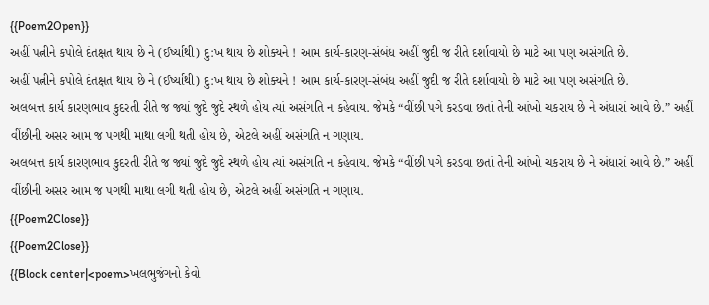{{Poem2Open}}
અહીં પત્નીને કપોલે દંતક્ષત થાય છે ને (ઈર્ષ્યાથી) દુ:ખ થાય છે શોક્યને ! આમ કાર્ય-કારણ-સંબંધ અહીં જુદી જ રીતે દર્શાવાયો છે માટે આ પણ અસંગતિ છે.
અહીં પત્નીને કપોલે દંતક્ષત થાય છે ને (ઈર્ષ્યાથી) દુ:ખ થાય છે શોક્યને ! આમ કાર્ય-કારણ-સંબંધ અહીં જુદી જ રીતે દર્શાવાયો છે માટે આ પણ અસંગતિ છે.
અલબત્ત કાર્ય કારણભાવ કુદરતી રીતે જ જ્યાં જુદે જુદે સ્થળે હોય ત્યાં અસંગતિ ન કહેવાય. જેમકે “વીંછી પગે કરડવા છતાં તેની આંખો ચકરાય છે ને અંધારાં આવે છે.” અહીં વીંછીની અસર આમ જ પગથી માથા લગી થતી હોય છે, એટલે અહીં અસંગતિ ન ગણાય.
અલબત્ત કાર્ય કારણભાવ કુદરતી રીતે જ જ્યાં જુદે જુદે સ્થળે હોય ત્યાં અસંગતિ ન કહેવાય. જેમકે “વીંછી પગે કરડવા છતાં તેની આંખો ચકરાય છે ને અંધારાં આવે છે.” અહીં વીંછીની અસર આમ જ પગથી માથા લગી થતી હોય છે, એટલે અહીં અસંગતિ ન ગણાય.
{{Poem2Close}}
{{Poem2Close}}
{{Block center|<poem>ખલભુજંગનો કેવો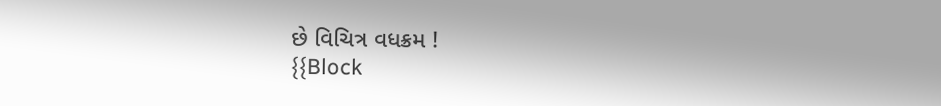છે વિચિત્ર વધક્રમ !
{{Block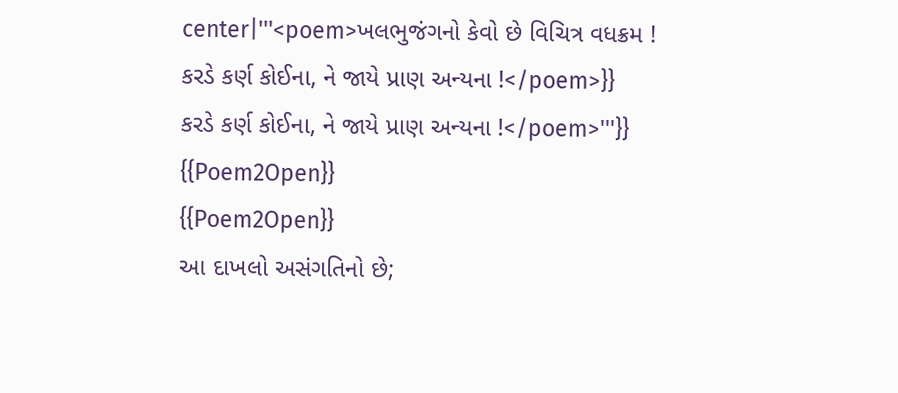center|'''<poem>ખલભુજંગનો કેવો છે વિચિત્ર વધક્રમ !
કરડે કર્ણ કોઈના, ને જાયે પ્રાણ અન્યના !</poem>}}
કરડે કર્ણ કોઈના, ને જાયે પ્રાણ અન્યના !</poem>'''}}
{{Poem2Open}}
{{Poem2Open}}
આ દાખલો અસંગતિનો છે;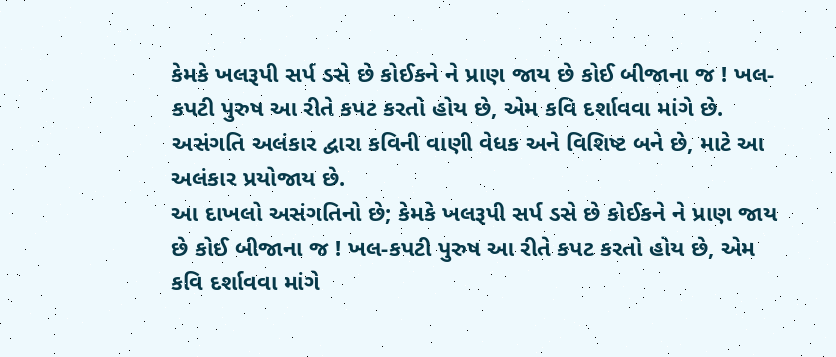કેમકે ખલરૂપી સર્પ ડસે છે કોઈકને ને પ્રાણ જાય છે કોઈ બીજાના જ ! ખલ-કપટી પુરુષ આ રીતે કપટ કરતો હોય છે, એમ કવિ દર્શાવવા માંગે છે. અસંગતિ અલંકાર દ્વારા કવિની વાણી વેધક અને વિશિષ્ટ બને છે, માટે આ અલંકાર પ્રયોજાય છે.
આ દાખલો અસંગતિનો છે; કેમકે ખલરૂપી સર્પ ડસે છે કોઈકને ને પ્રાણ જાય છે કોઈ બીજાના જ ! ખલ-કપટી પુરુષ આ રીતે કપટ કરતો હોય છે, એમ કવિ દર્શાવવા માંગે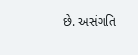છે. અસંગતિ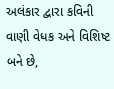અલંકાર દ્વારા કવિની વાણી વેધક અને વિશિષ્ટ બને છે,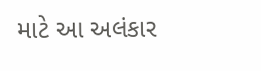માટે આ અલંકાર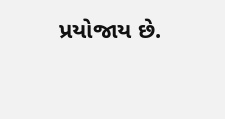પ્રયોજાય છે.